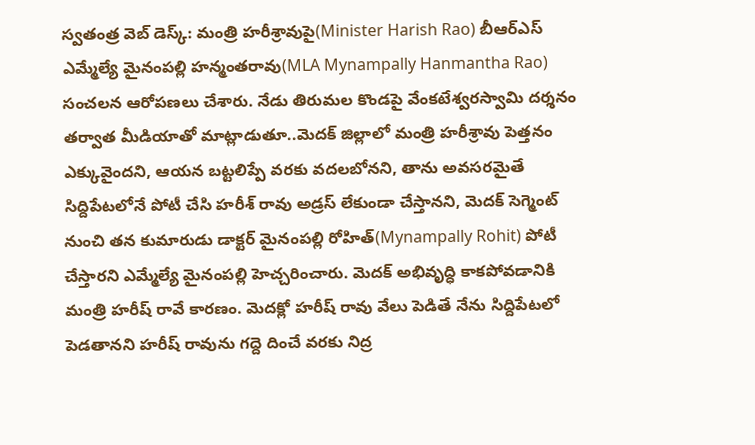స్వతంత్ర వెబ్ డెస్క్: మంత్రి హరీశ్రావుపై(Minister Harish Rao) బీఆర్ఎస్ ఎమ్మేల్యే మైనంపల్లి హన్మంతరావు(MLA Mynampally Hanmantha Rao) సంచలన ఆరోపణలు చేశారు. నేడు తిరుమల కొండపై వేంకటేశ్వరస్వామి దర్శనం తర్వాత మీడియాతో మాట్లాడుతూ..మెదక్ జిల్లాలో మంత్రి హరీశ్రావు పెత్తనం ఎక్కువైందని, ఆయన బట్టలిప్పే వరకు వదలబోనని, తాను అవసరమైతే సిద్దిపేటలోనే పోటీ చేసి హరీశ్ రావు అడ్రస్ లేకుండా చేస్తానని, మెదక్ సెగ్మెంట్ నుంచి తన కుమారుడు డాక్టర్ మైనంపల్లి రోహిత్(Mynampally Rohit) పోటీ చేస్తారని ఎమ్మేల్యే మైనంపల్లి హెచ్చరించారు. మెదక్ అభివృద్ధి కాకపోవడానికి మంత్రి హరీష్ రావే కారణం. మెదక్లో హరీష్ రావు వేలు పెడితే నేను సిద్దిపేటలో పెడతానని హరీష్ రావును గద్దె దించే వరకు నిద్ర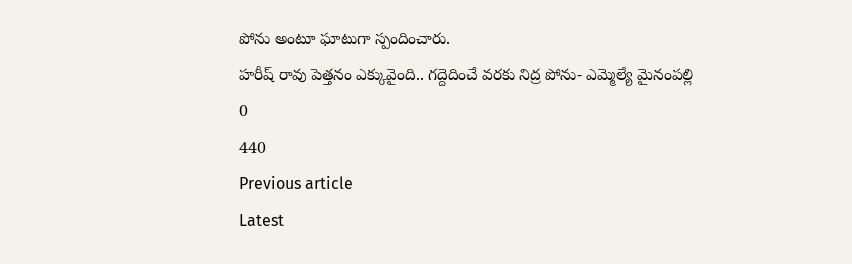పోను అంటూ ఘాటుగా స్పందించారు.
హరీష్ రావు పెత్తనం ఎక్కువైంది.. గద్దెదించే వరకు నిద్ర పోను- ఎమ్మెల్యే మైనంపల్లి
0
440
Previous article
Latest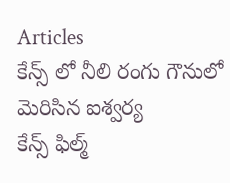Articles
కేన్స్ లో నీలి రంగు గౌనులో మెరిసిన ఐశ్వర్య
కేన్స్ ఫిల్మ్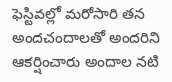ఫెస్టివల్లో మరోసారి తన అందచందాలతో అందరిని ఆకర్షించారు అందాల నటి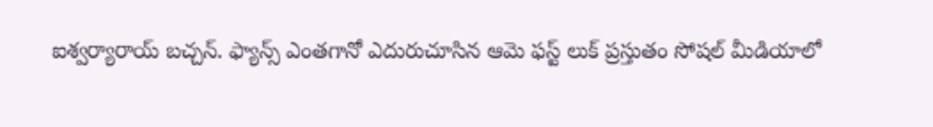ఐశ్వర్యారాయ్ బచ్చన్. ఫ్యాన్స్ ఎంతగానో ఎదురుచూసిన ఆమె ఫస్ట్ లుక్ ప్రస్తుతం సోషల్ మీడియాలో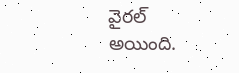వైరల్ అయింది.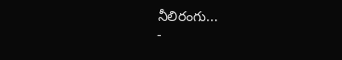నీలిరంగు...
-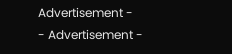Advertisement -
- Advertisement -